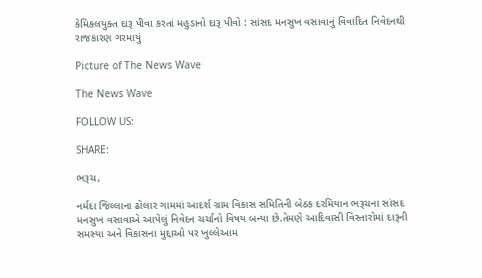કેમિકલયુક્ત દારૂ પીવા કરતાં મહુડાનો દારૂ પીવો : સાંસદ મનસુખ વસાવાનું વિવાદિત નિવેદનથી રાજકારણ ગરમાયું

Picture of The News Wave

The News Wave

FOLLOW US:

SHARE:

ભરૂચ,

નર્મદા જિલ્લાના ઢોલાર ગામમાં આદર્શ ગ્રામ વિકાસ સમિતિની બેઠક દરમિયાન ભરૂચના સાંસદ મનસુખ વસાવાએ આપેલું નિવેદન ચર્ચાનો વિષય બન્યા છે.તેમણે આદિવાસી વિસ્તારોમાં દારૂની સમસ્યા અને વિકાસના મુદ્દાઓ પર ખુલ્લેઆમ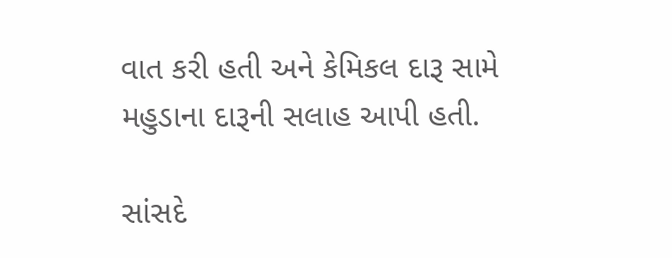વાત કરી હતી અને કેમિકલ દારૂ સામે મહુડાના દારૂની સલાહ આપી હતી.

સાંસદે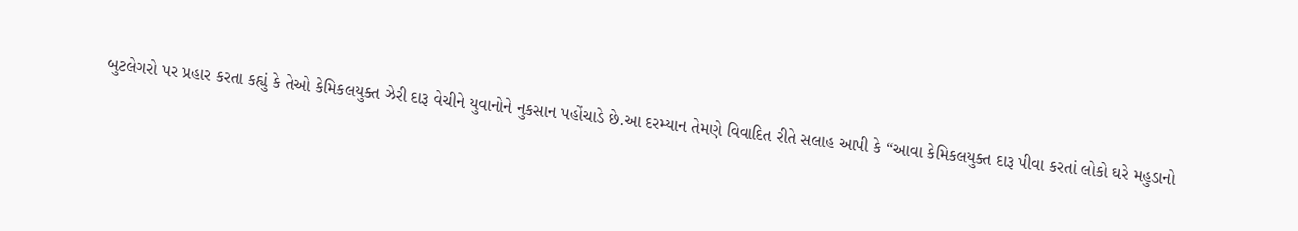બુટલેગરો પર પ્રહાર કરતા કહ્યું કે તેઓ કેમિકલયુક્ત ઝેરી દારૂ વેચીને યુવાનોને નુકસાન પહોંચાડે છે.આ દરમ્યાન તેમણે વિવાદિત રીતે સલાહ આપી કે “આવા કેમિકલયુક્ત દારૂ પીવા કરતાં લોકો ઘરે મહુડાનો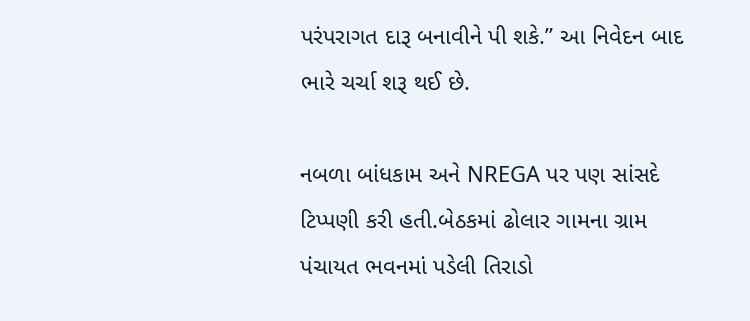પરંપરાગત દારૂ બનાવીને પી શકે.” આ નિવેદન બાદ ભારે ચર્ચા શરૂ થઈ છે.

નબળા બાંધકામ અને NREGA પર પણ સાંસદે ટિપ્પણી કરી હતી.બેઠકમાં ઢોલાર ગામના ગ્રામ પંચાયત ભવનમાં પડેલી તિરાડો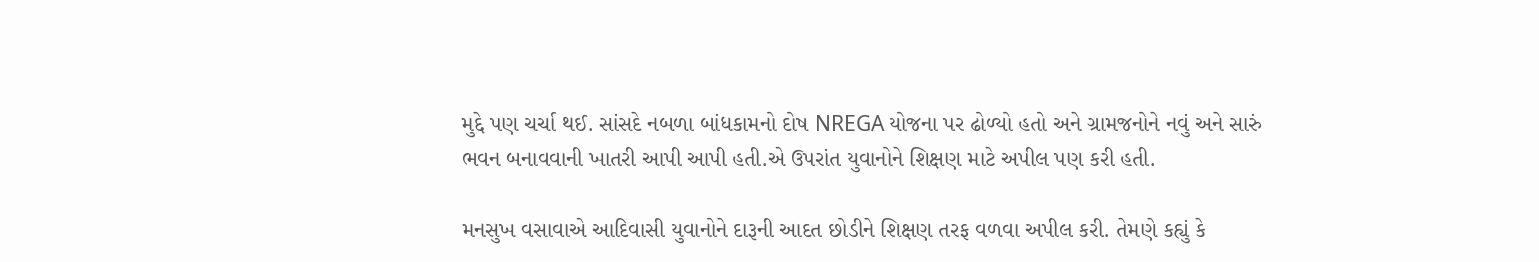મુદ્દે પણ ચર્ચા થઈ. સાંસદે નબળા બાંધકામનો દોષ NREGA યોજના પર ઢોળ્યો હતો અને ગ્રામજનોને નવું અને સારું ભવન બનાવવાની ખાતરી આપી આપી હતી.એ ઉપરાંત યુવાનોને શિક્ષણ માટે અપીલ પણ કરી હતી.

મનસુખ વસાવાએ આદિવાસી યુવાનોને દારૂની આદત છોડીને શિક્ષણ તરફ વળવા અપીલ કરી. તેમણે કહ્યું કે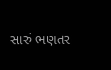સારું ભણતર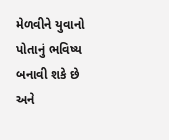મેળવીને યુવાનો પોતાનું ભવિષ્ય બનાવી શકે છે અને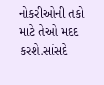નોકરીઓની તકો માટે તેઓ મદદ કરશે.સાંસદે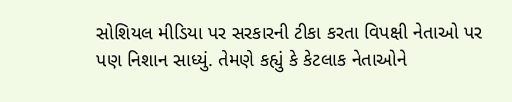સોશિયલ મીડિયા પર સરકારની ટીકા કરતા વિપક્ષી નેતાઓ પર પણ નિશાન સાધ્યું. તેમણે કહ્યું કે કેટલાક નેતાઓને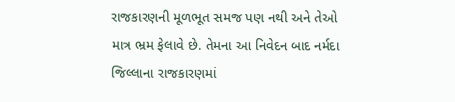રાજકારણની મૂળભૂત સમજ પણ નથી અને તેઓ માત્ર ભ્રમ ફેલાવે છે. તેમના આ નિવેદન બાદ નર્મદા જિલ્લાના રાજકારણમાં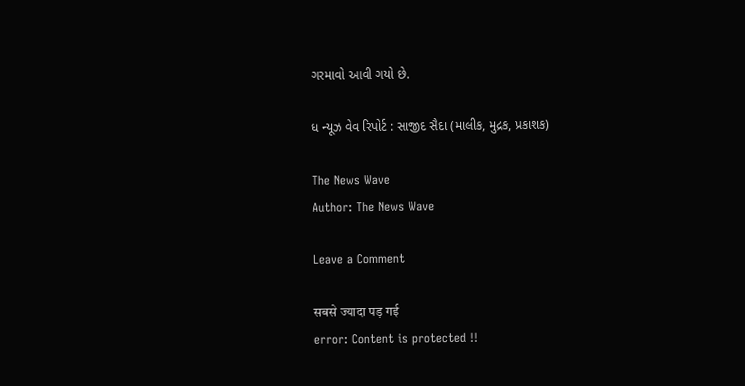ગરમાવો આવી ગયો છે.

ધ ન્યૂઝ વેવ રિપોર્ટ : સાજીદ સૈદા (માલીક, મુદ્રક, પ્રકાશક)

The News Wave
Author: The News Wave

Leave a Comment

सबसे ज्यादा पड़ गई
error: Content is protected !!